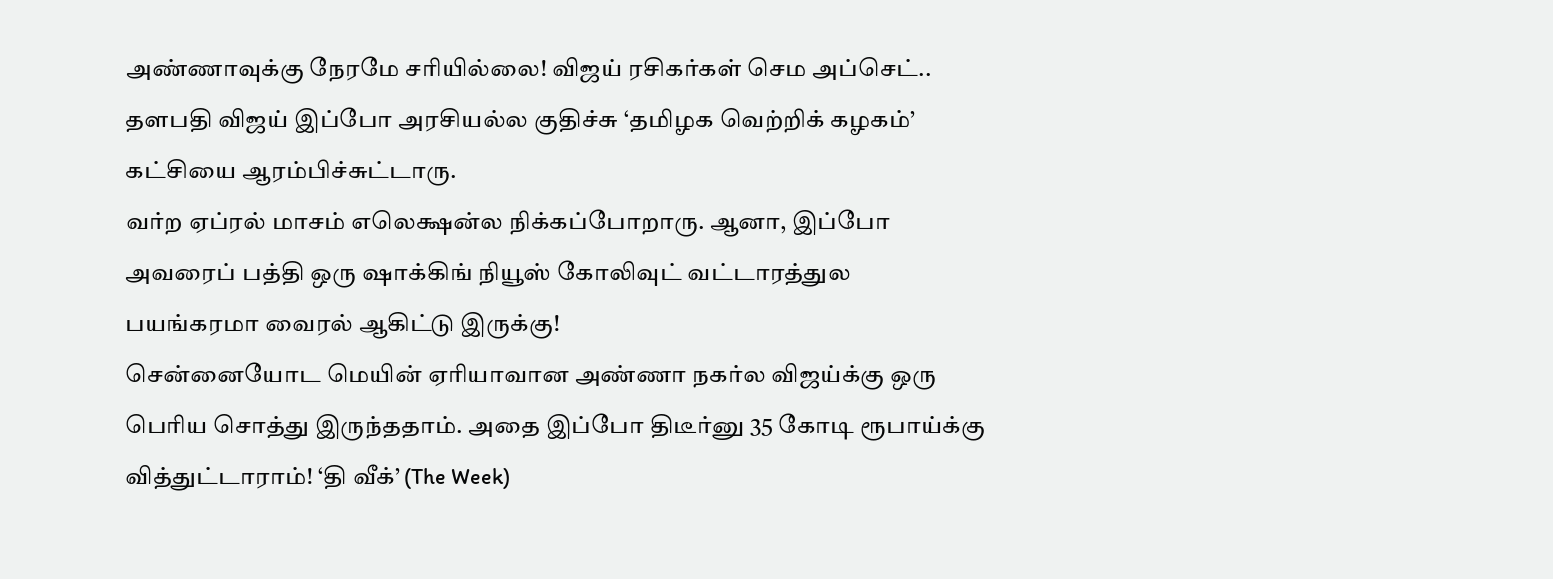அண்ணாவுக்கு நேரமே சரியில்லை! விஜய் ரசிகர்கள் செம அப்செட்..
தளபதி விஜய் இப்போ அரசியல்ல குதிச்சு ‘தமிழக வெற்றிக் கழகம்’ கட்சியை ஆரம்பிச்சுட்டாரு.
வர்ற ஏப்ரல் மாசம் எலெக்ஷன்ல நிக்கப்போறாரு. ஆனா, இப்போ அவரைப் பத்தி ஒரு ஷாக்கிங் நியூஸ் கோலிவுட் வட்டாரத்துல பயங்கரமா வைரல் ஆகிட்டு இருக்கு!
சென்னையோட மெயின் ஏரியாவான அண்ணா நகர்ல விஜய்க்கு ஒரு பெரிய சொத்து இருந்ததாம். அதை இப்போ திடீர்னு 35 கோடி ரூபாய்க்கு வித்துட்டாராம்! ‘தி வீக்’ (The Week)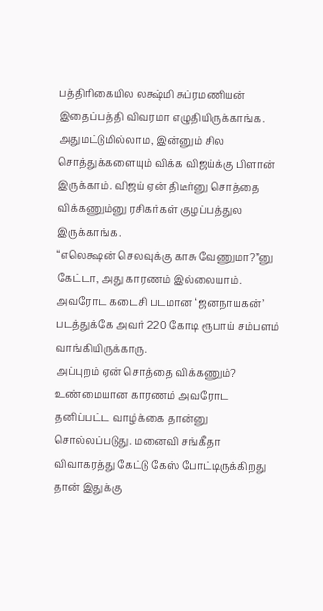பத்திரிகையில லக்ஷ்மி சுப்ரமணியன் இதைப்பத்தி விவரமா எழுதியிருக்காங்க.
அதுமட்டுமில்லாம, இன்னும் சில சொத்துக்களையும் விக்க விஜய்க்கு பிளான் இருக்காம். விஜய் ஏன் திடீர்னு சொத்தை விக்கணும்னு ரசிகர்கள் குழப்பத்துல இருக்காங்க.
“எலெக்ஷன் செலவுக்கு காசு வேணுமா?”னு கேட்டா, அது காரணம் இல்லையாம். அவரோட கடைசி படமான ‘ஜனநாயகன்’ படத்துக்கே அவர் 220 கோடி ரூபாய் சம்பளம் வாங்கியிருக்காரு.
அப்புறம் ஏன் சொத்தை விக்கணும்? உண்மையான காரணம் அவரோட தனிப்பட்ட வாழ்க்கை தான்னு சொல்லப்படுது. மனைவி சங்கீதா விவாகரத்து கேட்டு கேஸ் போட்டிருக்கிறது தான் இதுக்கு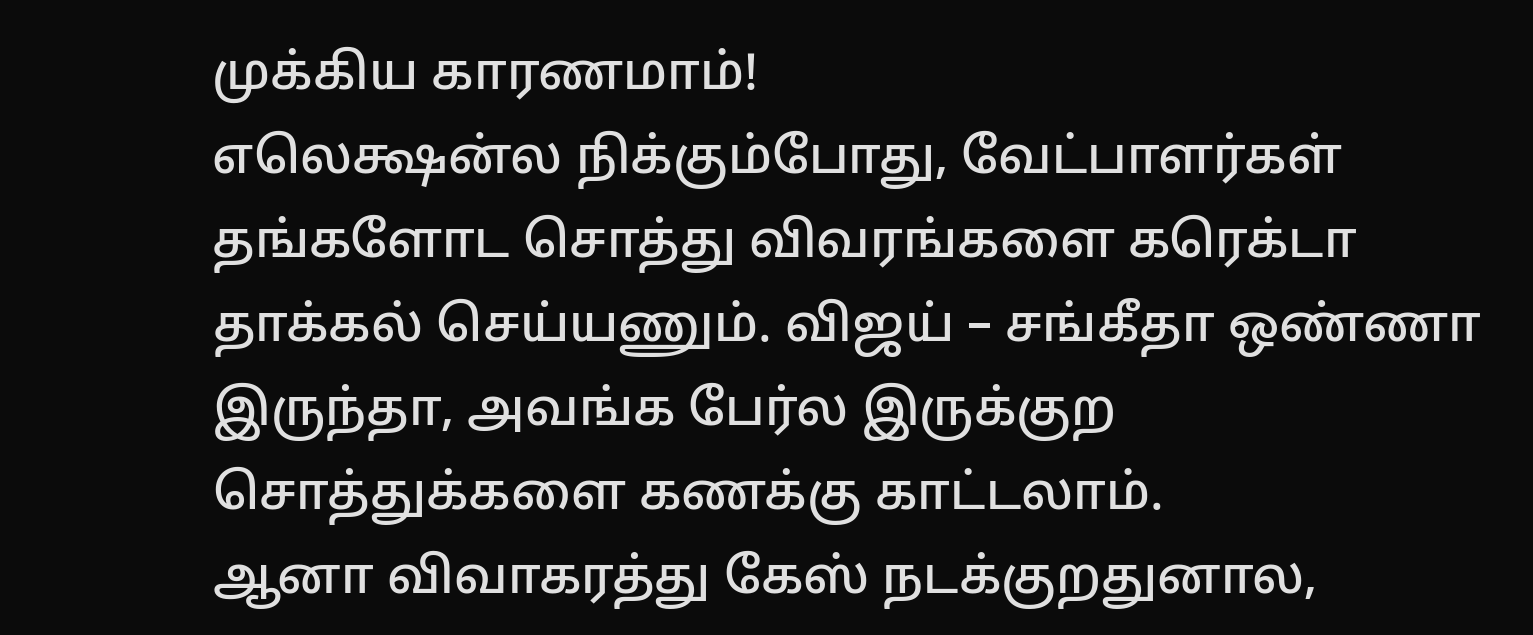முக்கிய காரணமாம்!
எலெக்ஷன்ல நிக்கும்போது, வேட்பாளர்கள் தங்களோட சொத்து விவரங்களை கரெக்டா தாக்கல் செய்யணும். விஜய் – சங்கீதா ஒண்ணா இருந்தா, அவங்க பேர்ல இருக்குற சொத்துக்களை கணக்கு காட்டலாம்.
ஆனா விவாகரத்து கேஸ் நடக்குறதுனால,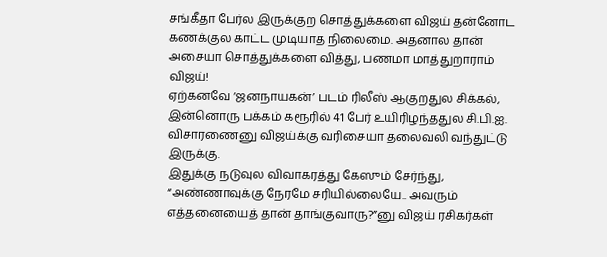சங்கீதா பேர்ல இருக்குற சொத்துக்களை விஜய் தன்னோட கணக்குல காட்ட முடியாத நிலைமை. அதனால தான் அசையா சொத்துக்களை வித்து, பணமா மாத்துறாராம் விஜய்!
ஏற்கனவே ‘ஜனநாயகன்’ படம் ரிலீஸ் ஆகுறதுல சிக்கல், இன்னொரு பக்கம் கரூரில் 41 பேர் உயிரிழந்ததுல சி.பி.ஐ. விசாரணைனு விஜய்க்கு வரிசையா தலைவலி வந்துட்டு இருக்கு.
இதுக்கு நடுவுல விவாகரத்து கேஸும் சேர்ந்து, “அண்ணாவுக்கு நேரமே சரியில்லையே.. அவரும் எத்தனையைத் தான் தாங்குவாரு?”னு விஜய் ரசிகர்கள்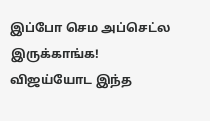இப்போ செம அப்செட்ல இருக்காங்க!
விஜய்யோட இந்த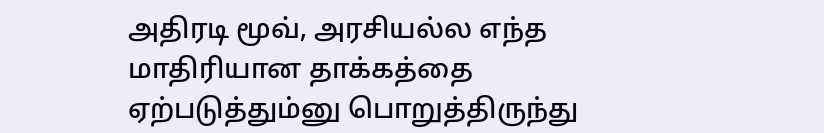அதிரடி மூவ், அரசியல்ல எந்த மாதிரியான தாக்கத்தை ஏற்படுத்தும்னு பொறுத்திருந்து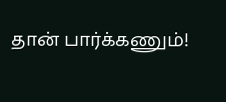தான் பார்க்கணும்!